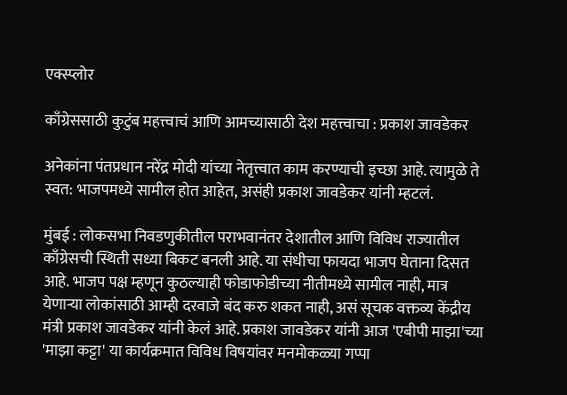एक्स्प्लोर

काँग्रेससाठी कुटुंब महत्त्वाचं आणि आमच्यासाठी देश महत्त्वाचा : प्रकाश जावडेकर

अनेकांना पंतप्रधान नरेंद्र मोदी यांच्या नेतृत्त्वात काम करण्याची इच्छा आहे. त्यामुळे ते स्वत: भाजपमध्ये सामील होत आहेत, असंही प्रकाश जावडेकर यांनी म्हटलं.

मुंबई : लोकसभा निवडणुकीतील पराभवानंतर देशातील आणि विविध राज्यातील काँग्रेसची स्थिती सध्या बिकट बनली आहे. या संधीचा फायदा भाजप घेताना दिसत आहे. भाजप पक्ष म्हणून कुठल्याही फोडाफोडीच्या नीतीमध्ये सामील नाही, मात्र येणाऱ्या लोकांसाठी आम्ही दरवाजे बंद करु शकत नाही, असं सूचक वक्तव्य केंद्रीय मंत्री प्रकाश जावडेकर यांनी केलं आहे. प्रकाश जावडेकर यांनी आज 'एबीपी माझा'च्या 'माझा कट्टा' या कार्यक्रमात विविध विषयांवर मनमोकळ्या गप्पा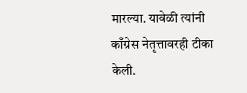मारल्या. यावेळी त्यांनी काँग्रेस नेतृत्तावरही टीका केली.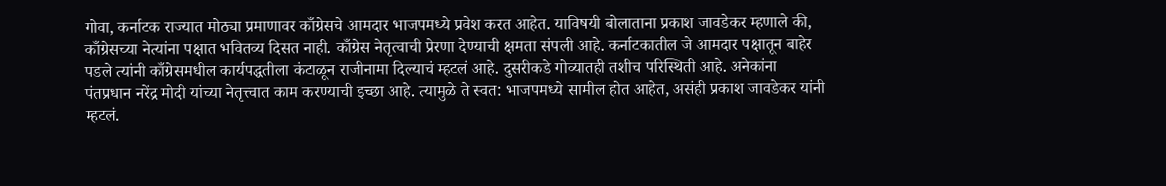गोवा, कर्नाटक राज्यात मोठ्या प्रमाणावर काँग्रेसचे आमदार भाजपमध्ये प्रवेश करत आहेत. याविषयी बोलाताना प्रकाश जावडेकर म्हणाले की, काँग्रेसच्या नेत्यांना पक्षात भवितव्य दिसत नाही. काँग्रेस नेतृत्वाची प्रेरणा देण्याची क्षमता संपली आहे. कर्नाटकातील जे आमदार पक्षातून बाहेर पडले त्यांनी काँग्रेसमधील कार्यपद्धतीला कंटाळून राजीनामा दिल्याचं म्हटलं आहे. दुसरीकडे गोव्यातही तशीच परिस्थिती आहे. अनेकांना पंतप्रधान नरेंद्र मोदी यांच्या नेतृत्त्वात काम करण्याची इच्छा आहे. त्यामुळे ते स्वत: भाजपमध्ये सामील होत आहेत, असंही प्रकाश जावडेकर यांनी म्हटलं.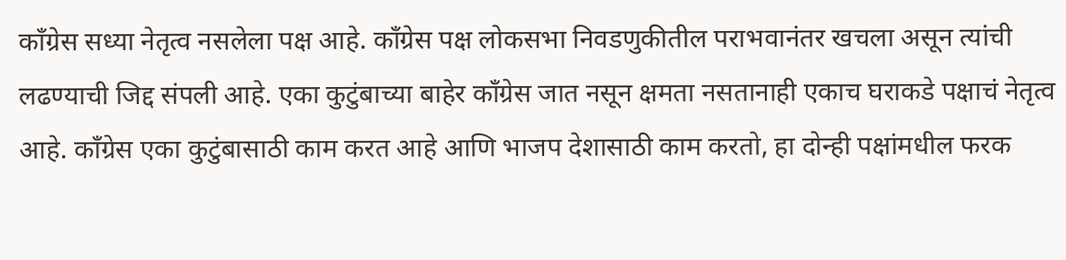काँग्रेस सध्या नेतृत्व नसलेला पक्ष आहे. काँग्रेस पक्ष लोकसभा निवडणुकीतील पराभवानंतर खचला असून त्यांची लढण्याची जिद्द संपली आहे. एका कुटुंबाच्या बाहेर काँग्रेस जात नसून क्षमता नसतानाही एकाच घराकडे पक्षाचं नेतृत्व आहे. काँग्रेस एका कुटुंबासाठी काम करत आहे आणि भाजप देशासाठी काम करतो, हा दोन्ही पक्षांमधील फरक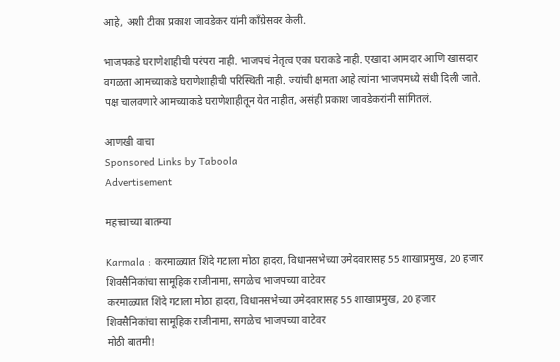आहे, अशी टीका प्रकाश जावडेकर यांनी काँग्रेसवर केली.

भाजपकडे घराणेशाहीची परंपरा नाही. भाजपचं नेतृत्व एका घराकडे नाही. एखादा आमदार आणि खासदार वगळता आमच्याकडे घराणेशाहीची परिस्थिती नाही. ज्यांची क्षमता आहे त्यांना भाजपमध्ये संधी दिली जाते. पक्ष चालवणारे आमच्याकडे घराणेशाहीतून येत नाहीत, असंही प्रकाश जावडेकरांनी सांगितलं.

आणखी वाचा
Sponsored Links by Taboola
Advertisement

महत्त्वाच्या बातम्या

Karmala : करमाळ्यात शिंदे गटाला मोठा हादरा, विधानसभेच्या उमेदवारासह 55 शाखाप्रमुख, 20 हजार शिवसैनिकांचा सामूहिक राजीनामा, सगळेच भाजपच्या वाटेवर
करमाळ्यात शिंदे गटाला मोठा हादरा, विधानसभेच्या उमेदवारासह 55 शाखाप्रमुख, 20 हजार शिवसैनिकांचा सामूहिक राजीनामा, सगळेच भाजपच्या वाटेवर
मोठी बातमी!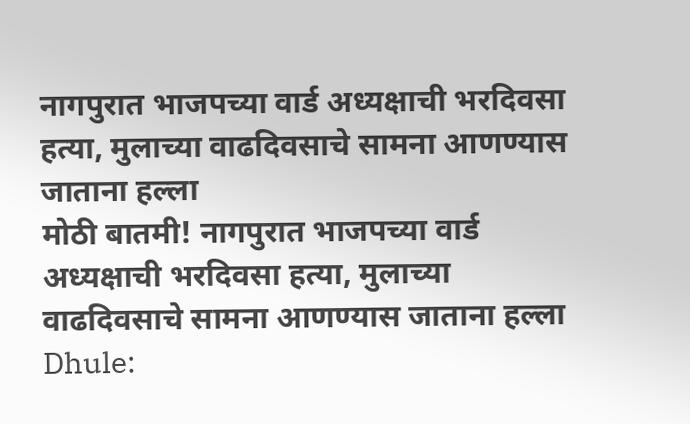नागपुरात भाजपच्या वार्ड अध्यक्षाची भरदिवसा हत्या, मुलाच्या वाढदिवसाचे सामना आणण्यास जाताना हल्ला
मोठी बातमी! नागपुरात भाजपच्या वार्ड अध्यक्षाची भरदिवसा हत्या, मुलाच्या वाढदिवसाचे सामना आणण्यास जाताना हल्ला
Dhule: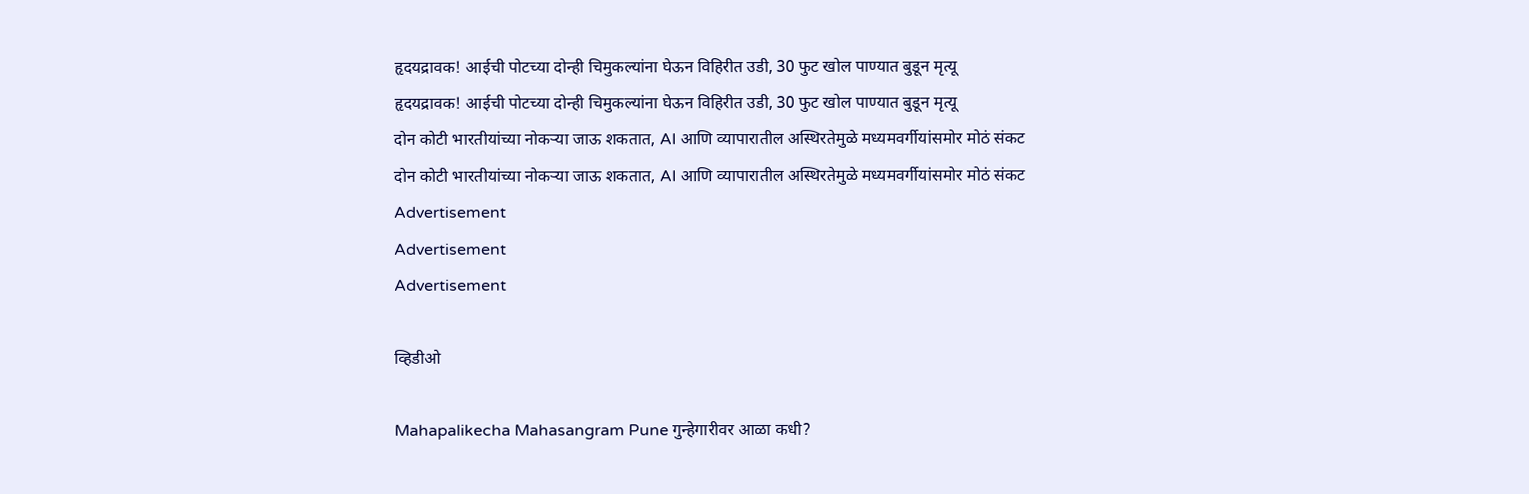हृदयद्रावक! आईची पोटच्या दोन्ही चिमुकल्यांना घेऊन विहिरीत उडी, 30 फुट खोल पाण्यात बुडून मृत्यू
हृदयद्रावक! आईची पोटच्या दोन्ही चिमुकल्यांना घेऊन विहिरीत उडी, 30 फुट खोल पाण्यात बुडून मृत्यू
दोन कोटी भारतीयांच्या नोकऱ्या जाऊ शकतात, AI आणि व्यापारातील अस्थिरतेमुळे मध्यमवर्गीयांसमोर मोठं संकट
दोन कोटी भारतीयांच्या नोकऱ्या जाऊ शकतात, AI आणि व्यापारातील अस्थिरतेमुळे मध्यमवर्गीयांसमोर मोठं संकट
Advertisement
Advertisement
Advertisement

व्हिडीओ

Mahapalikecha Mahasangram Pune गुन्हेगारीवर आळा कधी?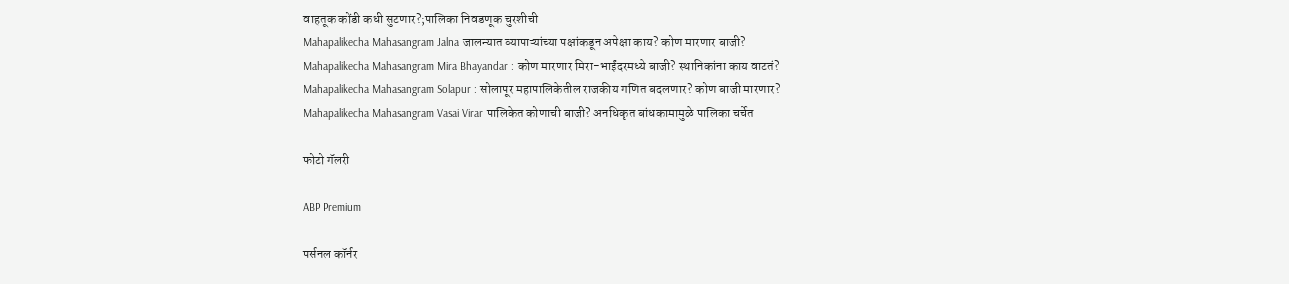वाहतूक कोंडी कधी सुटणार?;पालिका निवडणूक चुरशीची
Mahapalikecha Mahasangram Jalna जालन्यात व्यापाऱ्यांच्या पक्षांकडून अपेक्षा काय? कोण मारणार बाजी?
Mahapalikecha Mahasangram Mira Bhayandar : कोण मारणार मिरा-भाईंदरमध्ये बाजी? स्थानिकांना काय वाटतं?
Mahapalikecha Mahasangram Solapur : सोलापूर महापालिकेतील राजकीय गणित बदलणार? कोण बाजी मारणार?
Mahapalikecha Mahasangram Vasai Virar पालिकेत कोणाची बाजी? अनधिकृत बांधकामामुळे पालिका चर्चेत

फोटो गॅलरी

ABP Premium

पर्सनल कॉर्नर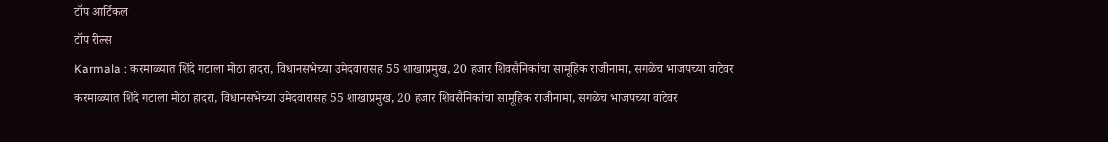टॉप आर्टिकल
टॉप रील्स
Karmala : करमाळ्यात शिंदे गटाला मोठा हादरा, विधानसभेच्या उमेदवारासह 55 शाखाप्रमुख, 20 हजार शिवसैनिकांचा सामूहिक राजीनामा, सगळेच भाजपच्या वाटेवर
करमाळ्यात शिंदे गटाला मोठा हादरा, विधानसभेच्या उमेदवारासह 55 शाखाप्रमुख, 20 हजार शिवसैनिकांचा सामूहिक राजीनामा, सगळेच भाजपच्या वाटेवर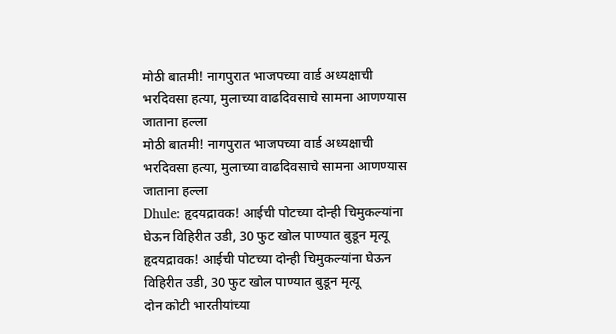मोठी बातमी! नागपुरात भाजपच्या वार्ड अध्यक्षाची भरदिवसा हत्या, मुलाच्या वाढदिवसाचे सामना आणण्यास जाताना हल्ला
मोठी बातमी! नागपुरात भाजपच्या वार्ड अध्यक्षाची भरदिवसा हत्या, मुलाच्या वाढदिवसाचे सामना आणण्यास जाताना हल्ला
Dhule: हृदयद्रावक! आईची पोटच्या दोन्ही चिमुकल्यांना घेऊन विहिरीत उडी, 30 फुट खोल पाण्यात बुडून मृत्यू
हृदयद्रावक! आईची पोटच्या दोन्ही चिमुकल्यांना घेऊन विहिरीत उडी, 30 फुट खोल पाण्यात बुडून मृत्यू
दोन कोटी भारतीयांच्या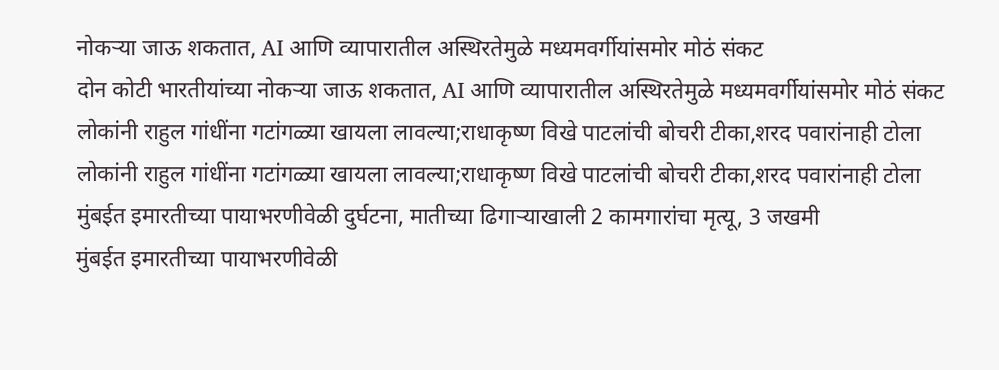नोकऱ्या जाऊ शकतात, AI आणि व्यापारातील अस्थिरतेमुळे मध्यमवर्गीयांसमोर मोठं संकट
दोन कोटी भारतीयांच्या नोकऱ्या जाऊ शकतात, AI आणि व्यापारातील अस्थिरतेमुळे मध्यमवर्गीयांसमोर मोठं संकट
लोकांनी राहुल गांधींना गटांगळ्या खायला लावल्या;राधाकृष्ण विखे पाटलांची बोचरी टीका,शरद पवारांनाही टोला
लोकांनी राहुल गांधींना गटांगळ्या खायला लावल्या;राधाकृष्ण विखे पाटलांची बोचरी टीका,शरद पवारांनाही टोला
मुंबईत इमारतीच्या पायाभरणीवेळी दुर्घटना, मातीच्या ढिगाऱ्याखाली 2 कामगारांचा मृत्यू, 3 जखमी
मुंबईत इमारतीच्या पायाभरणीवेळी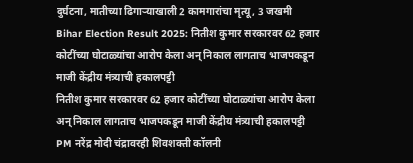दुर्घटना, मातीच्या ढिगाऱ्याखाली 2 कामगारांचा मृत्यू, 3 जखमी
Bihar Election Result 2025: नितीश कुमार सरकारवर 62 हजार कोटींच्या घोटाळ्यांचा आरोप केला अन् निकाल लागताच भाजपकडून माजी केंद्रीय मंत्र्याची हकालपट्टी
नितीश कुमार सरकारवर 62 हजार कोटींच्या घोटाळ्यांचा आरोप केला अन् निकाल लागताच भाजपकडून माजी केंद्रीय मंत्र्याची हकालपट्टी
PM नरेंद्र मोदी चंद्रावरही शिवशक्ती कॉलनी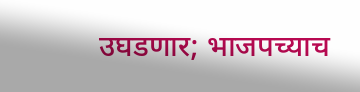उघडणार; भाजपच्याच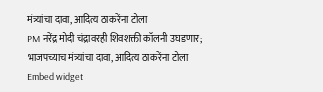मंत्र्यांचा दावा, आदित्य ठाकरेंना टोला
PM नरेंद्र मोदी चंद्रावरही शिवशक्ती कॉलनी उघडणार; भाजपच्याच मंत्र्यांचा दावा, आदित्य ठाकरेंना टोला
Embed widget